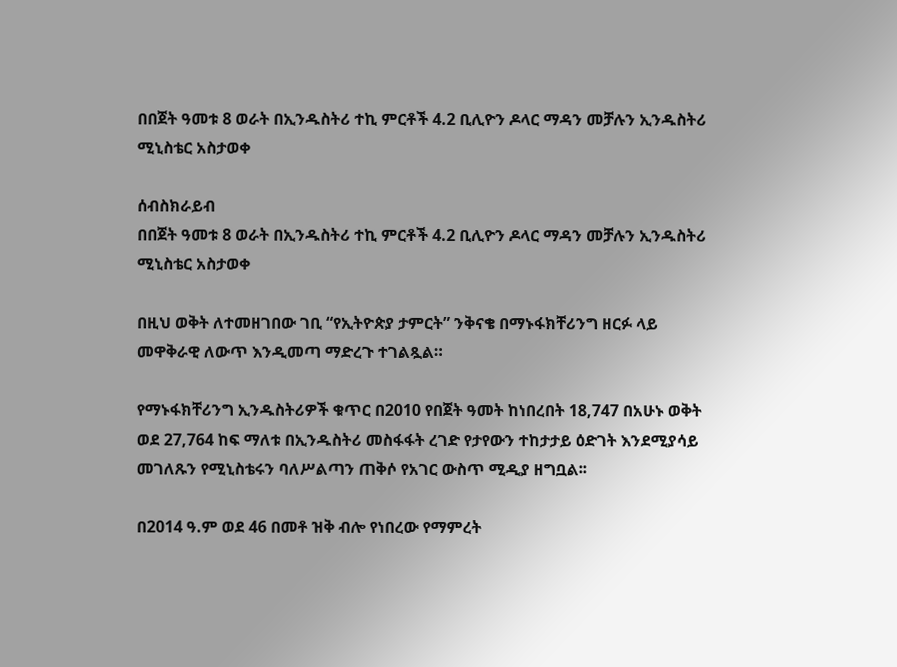በበጀት ዓመቱ 8 ወራት በኢንዱስትሪ ተኪ ምርቶች 4.2 ቢሊዮን ዶላር ማዳን መቻሉን ኢንዱስትሪ ሚኒስቴር አስታወቀ

ሰብስክራይብ
በበጀት ዓመቱ 8 ወራት በኢንዱስትሪ ተኪ ምርቶች 4.2 ቢሊዮን ዶላር ማዳን መቻሉን ኢንዱስትሪ ሚኒስቴር አስታወቀ

በዚህ ወቅት ለተመዘገበው ገቢ “የኢትዮጵያ ታምርት” ንቅናቄ በማኑፋክቸሪንግ ዘርፉ ላይ መዋቅራዊ ለውጥ እንዲመጣ ማድረጉ ተገልጿል።

የማኑፋክቸሪንግ ኢንዱስትሪዎች ቁጥር በ2010 የበጀት ዓመት ከነበረበት 18,747 በአሁኑ ወቅት ወደ 27,764 ከፍ ማለቱ በኢንዱስትሪ መስፋፋት ረገድ የታየውን ተከታታይ ዕድገት እንደሚያሳይ መገለጹን የሚኒስቴሩን ባለሥልጣን ጠቅሶ የአገር ውስጥ ሚዲያ ዘግቧል፡፡

በ2014 ዓ.ም ወደ 46 በመቶ ዝቅ ብሎ የነበረው የማምረት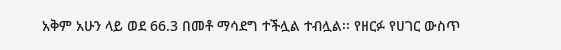አቅም አሁን ላይ ወደ 66.3 በመቶ ማሳደግ ተችሏል ተብሏል፡፡ የዘርፉ የሀገር ውስጥ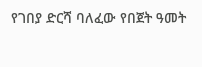የገበያ ድርሻ ባለፈው የበጀት ዓመት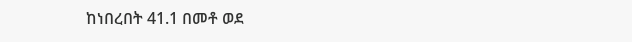ከነበረበት 41.1 በመቶ ወደ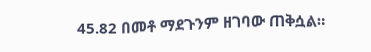45.82 በመቶ ማደጉንም ዘገባው ጠቅሷል።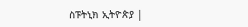ስፑትኒክ ኢትዮጵያ |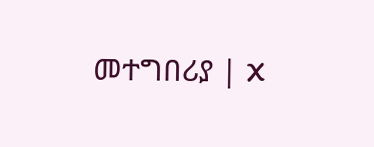መተግበሪያ | X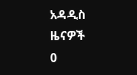አዳዲስ ዜናዎች
0